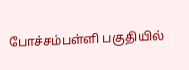போச்சம்பள்ளி பகுதியில்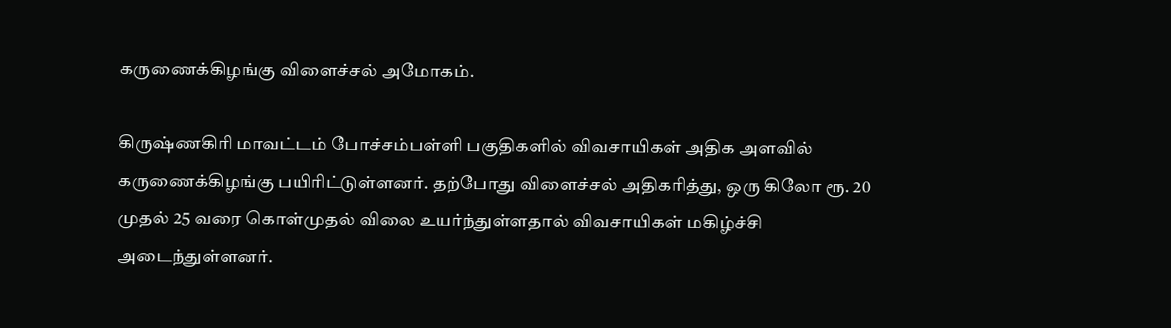கருணைக்கிழங்கு விளைச்சல் அமோகம்.

கிருஷ்ணகிரி மாவட்டம் போச்சம்பள்ளி பகுதிகளில் விவசாயிகள் அதிக அளவில் கருணைக்கிழங்கு பயிரிட்டுள்ளனர். தற்போது விளைச்சல் அதிகரித்து, ஒரு கிலோ ரூ. 20 முதல் 25 வரை கொள்முதல் விலை உயர்ந்துள்ளதால் விவசாயிகள் மகிழ்ச்சி அடைந்துள்ளனர்.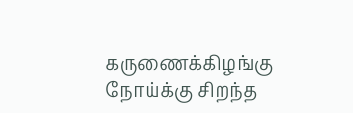கருணைக்கிழங்கு நோய்க்கு சிறந்த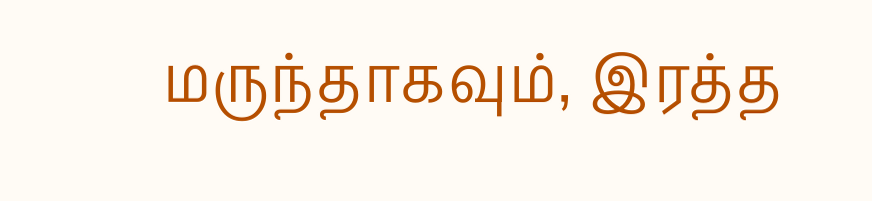மருந்தாகவும், இரத்த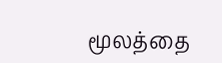மூலத்தை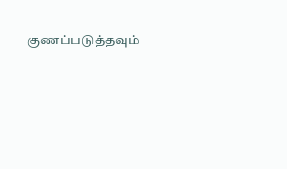குணப்படுத்தவும்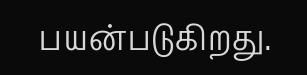பயன்படுகிறது.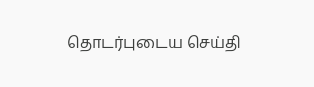தொடர்புடைய செய்தி